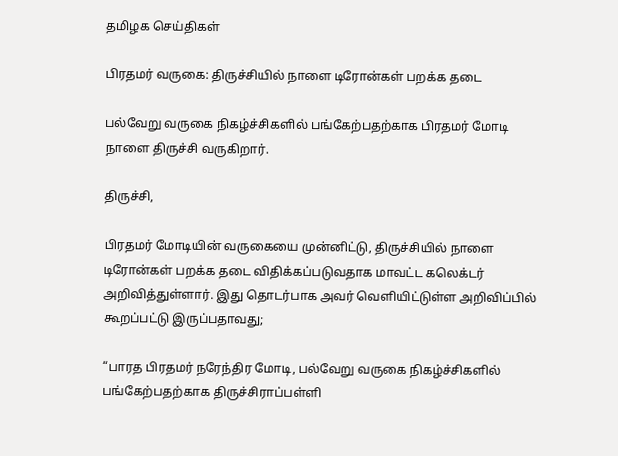தமிழக செய்திகள்

பிரதமர் வருகை: திருச்சியில் நாளை டிரோன்கள் பறக்க தடை

பல்வேறு வருகை நிகழ்ச்சிகளில் பங்கேற்பதற்காக பிரதமர் மோடி நாளை திருச்சி வருகிறார்.

திருச்சி,

பிரதமர் மோடியின் வருகையை முன்னிட்டு, திருச்சியில் நாளை டிரோன்கள் பறக்க தடை விதிக்கப்படுவதாக மாவட்ட கலெக்டர் அறிவித்துள்ளார். இது தொடர்பாக அவர் வெளியிட்டுள்ள அறிவிப்பில் கூறப்பட்டு இருப்பதாவது;

“பாரத பிரதமர் நரேந்திர மோடி, பல்வேறு வருகை நிகழ்ச்சிகளில் பங்கேற்பதற்காக திருச்சிராப்பள்ளி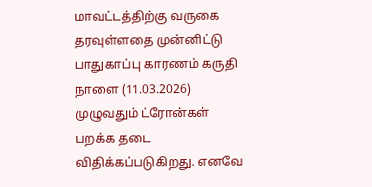மாவட்டத்திற்கு வருகை தரவுள்ளதை முன்னிட்டு பாதுகாப்பு காரணம் கருதி நாளை (11.03.2026) முழுவதும் ட்ரோன்கள் பறக்க தடை விதிக்கப்படுகிறது. எனவே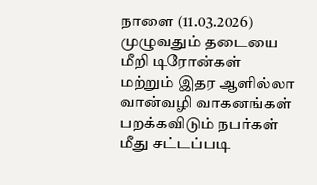நாளை (11.03.2026) முழுவதும் தடையை மீறி டிரோன்கள் மற்றும் இதர ஆளில்லா வான்வழி வாகனங்கள் பறக்கவிடும் நபர்கள் மீது சட்டப்படி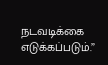நடவடிக்கை எடுக்கப்படும்.”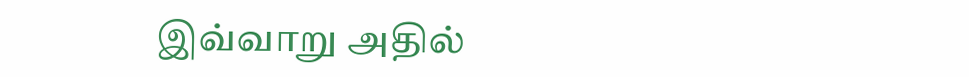இவ்வாறு அதில்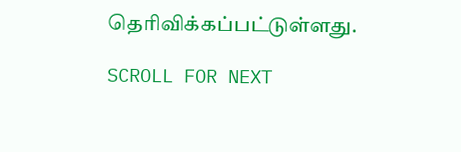தெரிவிக்கப்பட்டுள்ளது.

SCROLL FOR NEXT